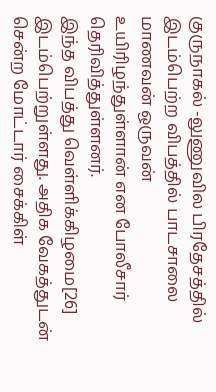குருநாகல் -லுணுவில பிரதேசத்தில் இடம்பெற்ற விபத்தில் பாடசாலை மாணவன் ஒருவன் உயிரிழந்துள்ளான் என போலீசார் தெரிவித்துள்ளனர்.
இந்த விபத்து வெள்ளிக்கிழமை[26] இடம்பெற்றுள்ளது. அதிக வேகத்துடன் சென்ற மோட்டார் சைக்கிள்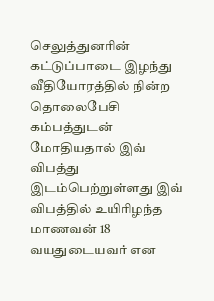செலுத்துனரின் கட்டுப்பாடை இழந்து வீதியோரத்தில் நின்ற தொலைபேசி கம்பத்துடன் மோதியதால் இவ் விபத்து இடம்பெற்றுள்ளது இவ் விபத்தில் உயிரிழந்த மாணவன் 18 வயதுடையவர் என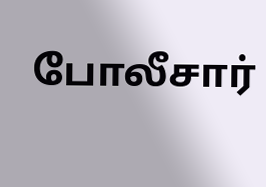போலீசார்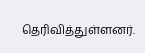தெரிவித்துள்ளனர்.